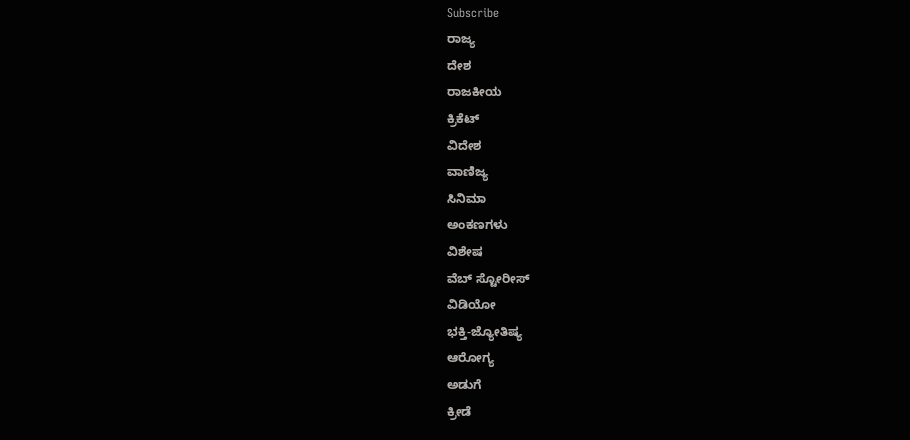Subscribe
ರಾಜ್ಯ
ದೇಶ
ರಾಜಕೀಯ
ಕ್ರಿಕೆಟ್
ವಿದೇಶ
ವಾಣಿಜ್ಯ
ಸಿನಿಮಾ
ಅಂಕಣಗಳು
ವಿಶೇಷ
ವೆಬ್ ಸ್ಟೋರೀಸ್
ವಿಡಿಯೋ
ಭಕ್ತಿ-ಜ್ಯೋತಿಷ್ಯ
ಆರೋಗ್ಯ
ಅಡುಗೆ
ಕ್ರೀಡೆ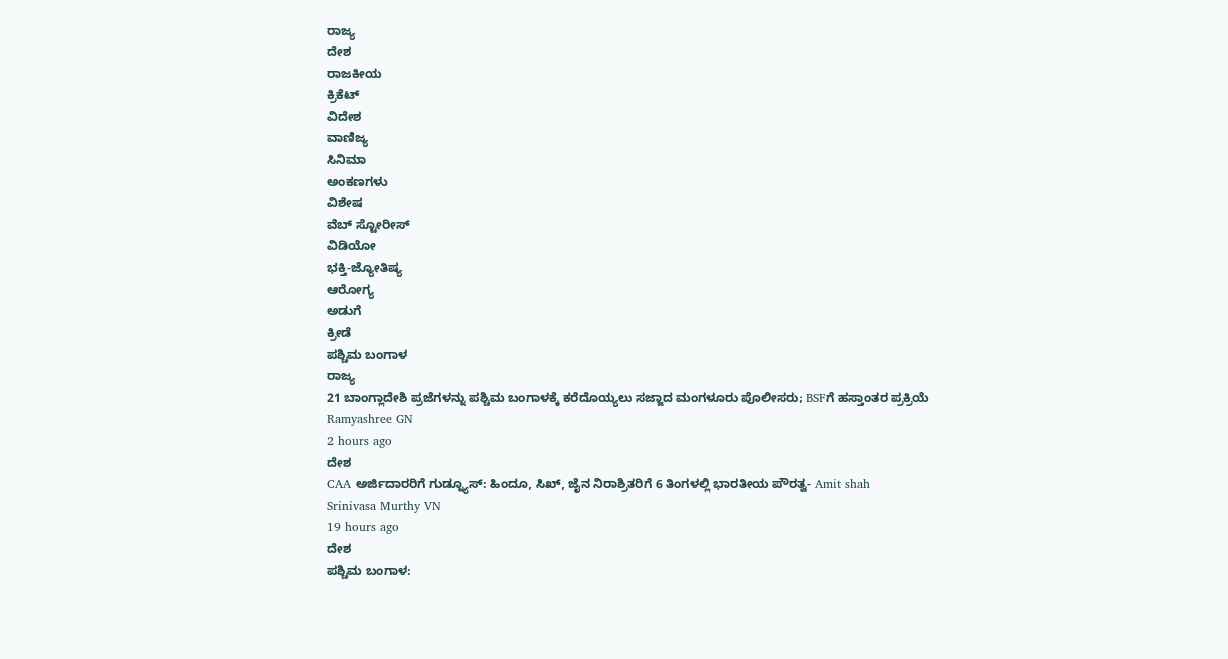ರಾಜ್ಯ
ದೇಶ
ರಾಜಕೀಯ
ಕ್ರಿಕೆಟ್
ವಿದೇಶ
ವಾಣಿಜ್ಯ
ಸಿನಿಮಾ
ಅಂಕಣಗಳು
ವಿಶೇಷ
ವೆಬ್ ಸ್ಟೋರೀಸ್
ವಿಡಿಯೋ
ಭಕ್ತಿ-ಜ್ಯೋತಿಷ್ಯ
ಆರೋಗ್ಯ
ಅಡುಗೆ
ಕ್ರೀಡೆ
ಪಶ್ಚಿಮ ಬಂಗಾಳ
ರಾಜ್ಯ
21 ಬಾಂಗ್ಲಾದೇಶಿ ಪ್ರಜೆಗಳನ್ನು ಪಶ್ಚಿಮ ಬಂಗಾಳಕ್ಕೆ ಕರೆದೊಯ್ಯಲು ಸಜ್ಜಾದ ಮಂಗಳೂರು ಪೊಲೀಸರು; BSFಗೆ ಹಸ್ತಾಂತರ ಪ್ರಕ್ರಿಯೆ
Ramyashree GN
2 hours ago
ದೇಶ
CAA ಅರ್ಜಿದಾರರಿಗೆ ಗುಡ್ನ್ಯೂಸ್: ಹಿಂದೂ, ಸಿಖ್, ಜೈನ ನಿರಾಶ್ರಿತರಿಗೆ 6 ತಿಂಗಳಲ್ಲಿ ಭಾರತೀಯ ಪೌರತ್ವ- Amit shah
Srinivasa Murthy VN
19 hours ago
ದೇಶ
ಪಶ್ಚಿಮ ಬಂಗಾಳ: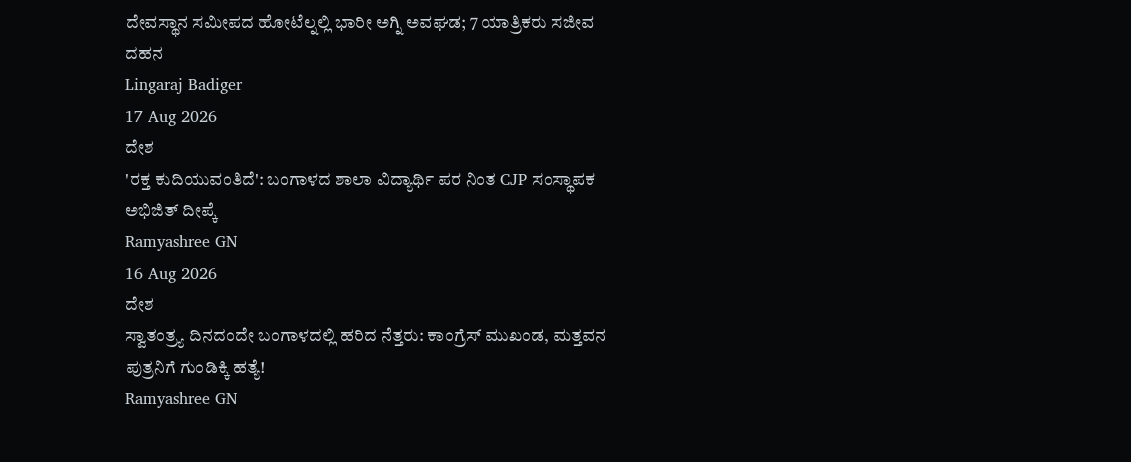ದೇವಸ್ಥಾನ ಸಮೀಪದ ಹೋಟೆಲ್ನಲ್ಲಿ ಭಾರೀ ಅಗ್ನಿ ಅವಘಡ; 7 ಯಾತ್ರಿಕರು ಸಜೀವ ದಹನ
Lingaraj Badiger
17 Aug 2026
ದೇಶ
'ರಕ್ತ ಕುದಿಯುವಂತಿದೆ': ಬಂಗಾಳದ ಶಾಲಾ ವಿದ್ಯಾರ್ಥಿ ಪರ ನಿಂತ CJP ಸಂಸ್ಥಾಪಕ ಅಭಿಜಿತ್ ದೀಪ್ಕೆ
Ramyashree GN
16 Aug 2026
ದೇಶ
ಸ್ವಾತಂತ್ರ್ಯ ದಿನದಂದೇ ಬಂಗಾಳದಲ್ಲಿ ಹರಿದ ನೆತ್ತರು: ಕಾಂಗ್ರೆಸ್ ಮುಖಂಡ, ಮತ್ತವನ ಪುತ್ರನಿಗೆ ಗುಂಡಿಕ್ಕಿ ಹತ್ಯೆ!
Ramyashree GN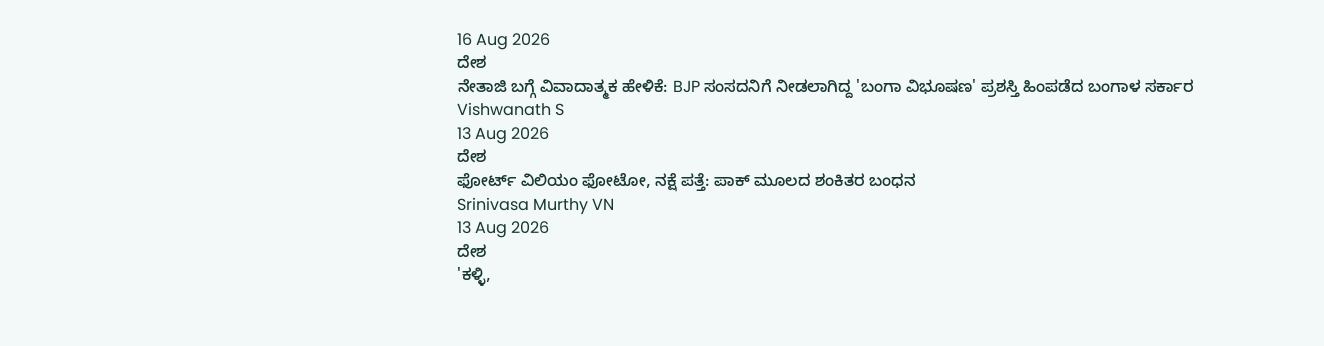16 Aug 2026
ದೇಶ
ನೇತಾಜಿ ಬಗ್ಗೆ ವಿವಾದಾತ್ಮಕ ಹೇಳಿಕೆ: BJP ಸಂಸದನಿಗೆ ನೀಡಲಾಗಿದ್ದ 'ಬಂಗಾ ವಿಭೂಷಣ' ಪ್ರಶಸ್ತಿ ಹಿಂಪಡೆದ ಬಂಗಾಳ ಸರ್ಕಾರ
Vishwanath S
13 Aug 2026
ದೇಶ
ಫೋರ್ಟ್ ವಿಲಿಯಂ ಫೋಟೋ, ನಕ್ಷೆ ಪತ್ತೆ: ಪಾಕ್ ಮೂಲದ ಶಂಕಿತರ ಬಂಧನ
Srinivasa Murthy VN
13 Aug 2026
ದೇಶ
'ಕಳ್ಳಿ,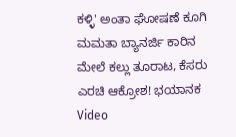ಕಳ್ಳಿ' ಅಂತಾ ಘೋಷಣೆ ಕೂಗಿ ಮಮತಾ ಬ್ಯಾನರ್ಜಿ ಕಾರಿನ ಮೇಲೆ ಕಲ್ಲು ತೂರಾಟ, ಕೆಸರು ಎರಚಿ ಆಕ್ರೋಶ! ಭಯಾನಕ Video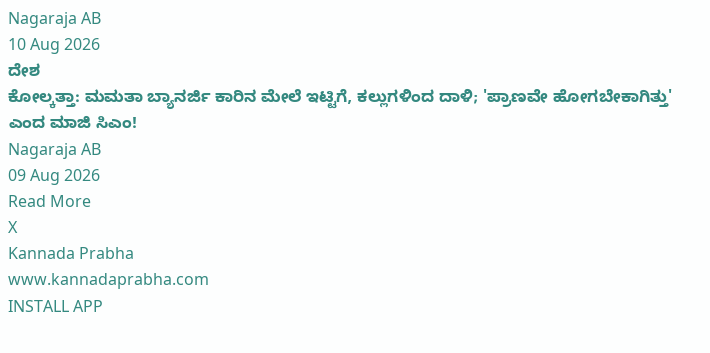Nagaraja AB
10 Aug 2026
ದೇಶ
ಕೋಲ್ಕತ್ತಾ: ಮಮತಾ ಬ್ಯಾನರ್ಜಿ ಕಾರಿನ ಮೇಲೆ ಇಟ್ಟಿಗೆ, ಕಲ್ಲುಗಳಿಂದ ದಾಳಿ; 'ಪ್ರಾಣವೇ ಹೋಗಬೇಕಾಗಿತ್ತು' ಎಂದ ಮಾಜಿ ಸಿಎಂ!
Nagaraja AB
09 Aug 2026
Read More
X
Kannada Prabha
www.kannadaprabha.com
INSTALL APP